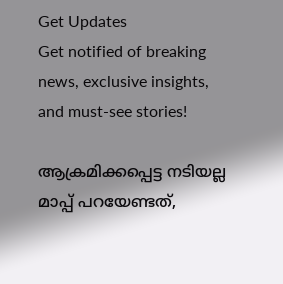Get Updates
Get notified of breaking news, exclusive insights, and must-see stories!

ആക്രമിക്കപ്പെട്ട നടിയല്ല മാപ്പ് പറയേണ്ടത്,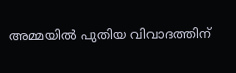അമ്മയിൽ പുതിയ വിവാദത്തിന്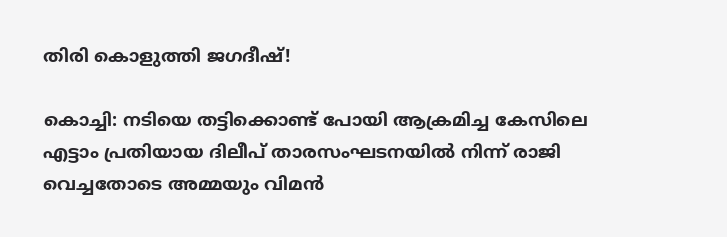തിരി കൊളുത്തി ജഗദീഷ്!

കൊച്ചി: നടിയെ തട്ടിക്കൊണ്ട് പോയി ആക്രമിച്ച കേസിലെ എട്ടാം പ്രതിയായ ദിലീപ് താരസംഘടനയില്‍ നിന്ന് രാജി വെച്ചതോടെ അമ്മയും വിമന്‍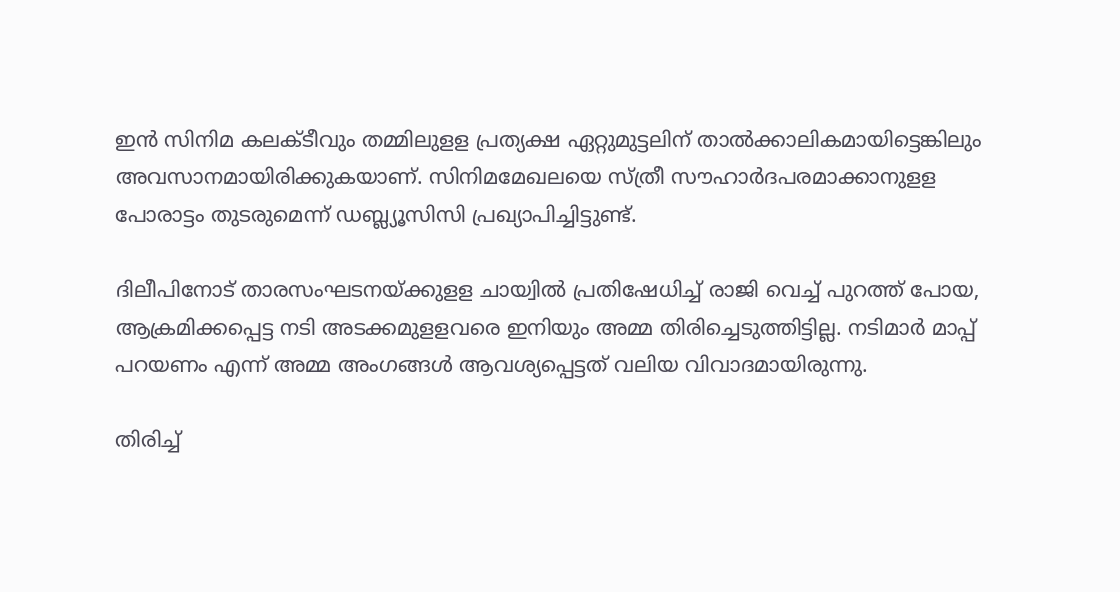ഇന്‍ സിനിമ കലക്ടീവും തമ്മിലുളള പ്രത്യക്ഷ ഏറ്റുമുട്ടലിന് താല്‍ക്കാലികമായിട്ടെങ്കിലും അവസാനമായിരിക്കുകയാണ്. സിനിമമേഖലയെ സ്ത്രീ സൗഹാര്‍ദപരമാക്കാനുളള പോരാട്ടം തുടരുമെന്ന് ഡബ്ല്യൂസിസി പ്രഖ്യാപിച്ചിട്ടുണ്ട്.

ദിലീപിനോട് താരസംഘടനയ്ക്കുളള ചായ്വില്‍ പ്രതിഷേധിച്ച് രാജി വെച്ച് പുറത്ത് പോയ, ആക്രമിക്കപ്പെട്ട നടി അടക്കമുളളവരെ ഇനിയും അമ്മ തിരിച്ചെടുത്തിട്ടില്ല. നടിമാര്‍ മാപ്പ് പറയണം എന്ന് അമ്മ അംഗങ്ങള്‍ ആവശ്യപ്പെട്ടത് വലിയ വിവാദമായിരുന്നു.

തിരിച്ച്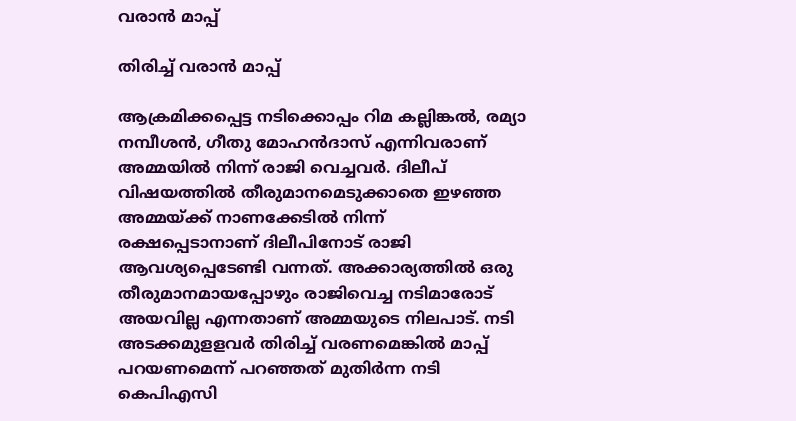വരാൻ മാപ്പ്

തിരിച്ച് വരാൻ മാപ്പ്

ആക്രമിക്കപ്പെട്ട നടിക്കൊപ്പം റിമ കല്ലിങ്കല്‍, രമ്യാ നമ്പീശന്‍, ഗീതു മോഹന്‍ദാസ് എന്നിവരാണ് അമ്മയില്‍ നിന്ന് രാജി വെച്ചവര്‍. ദിലീപ് വിഷയത്തില്‍ തീരുമാനമെടുക്കാതെ ഇഴഞ്ഞ അമ്മയ്ക്ക് നാണക്കേടില്‍ നിന്ന് രക്ഷപ്പെടാനാണ് ദിലീപിനോട് രാജി ആവശ്യപ്പെടേണ്ടി വന്നത്. അക്കാര്യത്തില്‍ ഒരു തീരുമാനമായപ്പോഴും രാജിവെച്ച നടിമാരോട് അയവില്ല എന്നതാണ് അമ്മയുടെ നിലപാട്. നടി അടക്കമുളളവര്‍ തിരിച്ച് വരണമെങ്കില്‍ മാപ്പ് പറയണമെന്ന് പറഞ്ഞത് മുതിര്‍ന്ന നടി കെപിഎസി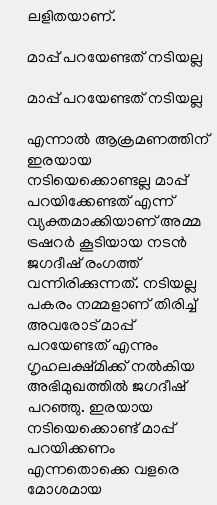ലളിതയാണ്.

മാപ്പ് പറയേണ്ടത് നടിയല്ല

മാപ്പ് പറയേണ്ടത് നടിയല്ല

എന്നാല്‍ ആക്രമണത്തിന് ഇരയായ നടിയെക്കൊണ്ടല്ല മാപ്പ് പറയിക്കേണ്ടത് എന്ന് വ്യക്തമാക്കിയാണ് അമ്മ ട്രഷറര്‍ കൂടിയായ നടന്‍ ജഗദീഷ് രംഗത്ത് വന്നിരിക്കുന്നത്. നടിയല്ല പകരം നമ്മളാണ് തിരിച്ച് അവരോട് മാപ്പ് പറയേണ്ടത് എന്നും ഗൃഹലക്ഷ്മിക്ക് നല്‍കിയ അഭിമുഖത്തില്‍ ജഗദീഷ് പറഞ്ഞു. ഇരയായ നടിയെക്കൊണ്ട് മാപ്പ് പറയിക്കണം എന്നതൊക്കെ വളരെ മോശമായ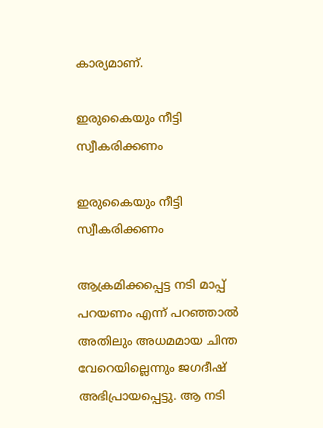കാര്യമാണ്.

ഇരുകൈയും നീട്ടി സ്വീകരിക്കണം

ഇരുകൈയും നീട്ടി സ്വീകരിക്കണം

ആക്രമിക്കപ്പെട്ട നടി മാപ്പ് പറയണം എന്ന് പറഞ്ഞാല്‍ അതിലും അധമമായ ചിന്ത വേറെയില്ലെന്നും ജഗദീഷ് അഭിപ്രായപ്പെട്ടു. ആ നടി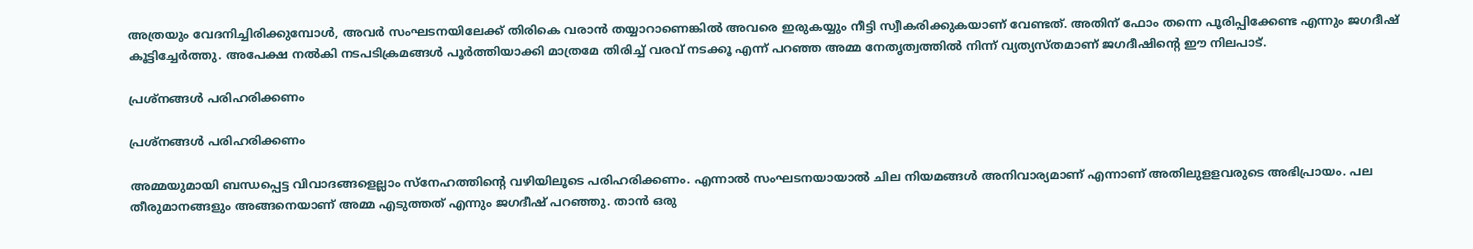അത്രയും വേദനിച്ചിരിക്കുമ്പോള്‍, അവര്‍ സംഘടനയിലേക്ക് തിരികെ വരാന്‍ തയ്യാറാണെങ്കില്‍ അവരെ ഇരുകയ്യും നീട്ടി സ്വീകരിക്കുകയാണ് വേണ്ടത്. അതിന് ഫോം തന്നെ പൂരിപ്പിക്കേണ്ട എന്നും ജഗദീഷ് കൂട്ടിച്ചേര്‍ത്തു. അപേക്ഷ നല്‍കി നടപടിക്രമങ്ങള്‍ പൂര്‍ത്തിയാക്കി മാത്രമേ തിരിച്ച് വരവ് നടക്കൂ എന്ന് പറഞ്ഞ അമ്മ നേതൃത്വത്തില്‍ നിന്ന് വ്യത്യസ്തമാണ് ജഗദീഷിന്റെ ഈ നിലപാട്.

പ്രശ്നങ്ങൾ പരിഹരിക്കണം

പ്രശ്നങ്ങൾ പരിഹരിക്കണം

അമ്മയുമായി ബന്ധപ്പെട്ട വിവാദങ്ങളെല്ലാം സ്‌നേഹത്തിന്റെ വഴിയിലൂടെ പരിഹരിക്കണം. എന്നാല്‍ സംഘടനയായാല്‍ ചില നിയമങ്ങള്‍ അനിവാര്യമാണ് എന്നാണ് അതിലുളളവരുടെ അഭിപ്രായം. പല തീരുമാനങ്ങളും അങ്ങനെയാണ് അമ്മ എടുത്തത് എന്നും ജഗദീഷ് പറഞ്ഞു. താന്‍ ഒരു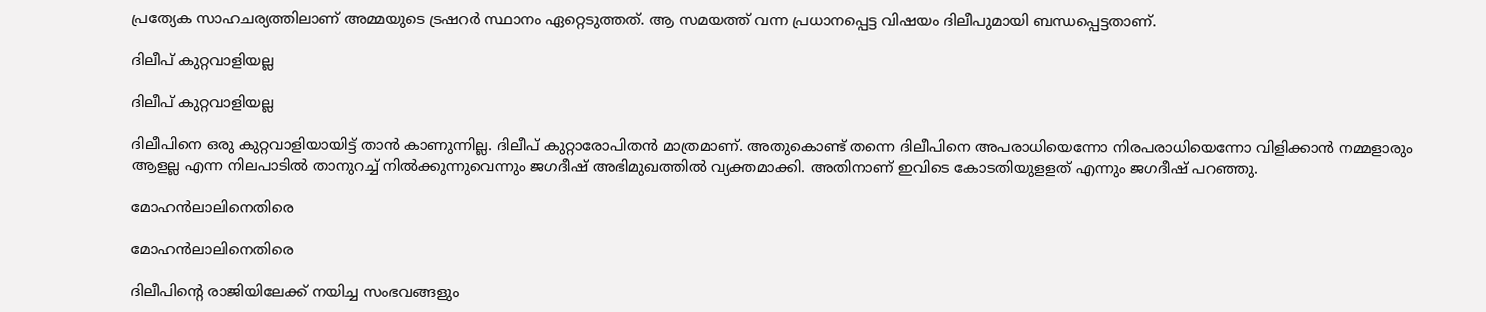പ്രത്യേക സാഹചര്യത്തിലാണ് അമ്മയുടെ ട്രഷറര്‍ സ്ഥാനം ഏറ്റെടുത്തത്. ആ സമയത്ത് വന്ന പ്രധാനപ്പെട്ട വിഷയം ദിലീപുമായി ബന്ധപ്പെട്ടതാണ്.

ദിലീപ് കുറ്റവാളിയല്ല

ദിലീപ് കുറ്റവാളിയല്ല

ദിലീപിനെ ഒരു കുറ്റവാളിയായിട്ട് താന്‍ കാണുന്നില്ല. ദിലീപ് കുറ്റാരോപിതന്‍ മാത്രമാണ്. അതുകൊണ്ട് തന്നെ ദിലീപിനെ അപരാധിയെന്നോ നിരപരാധിയെന്നോ വിളിക്കാന്‍ നമ്മളാരും ആളല്ല എന്ന നിലപാടില്‍ താനുറച്ച് നില്‍ക്കുന്നുവെന്നും ജഗദീഷ് അഭിമുഖത്തില്‍ വ്യക്തമാക്കി. അതിനാണ് ഇവിടെ കോടതിയുളളത് എന്നും ജഗദീഷ് പറഞ്ഞു.

മോഹൻലാലിനെതിരെ

മോഹൻലാലിനെതിരെ

ദിലീപിന്റെ രാജിയിലേക്ക് നയിച്ച സംഭവങ്ങളും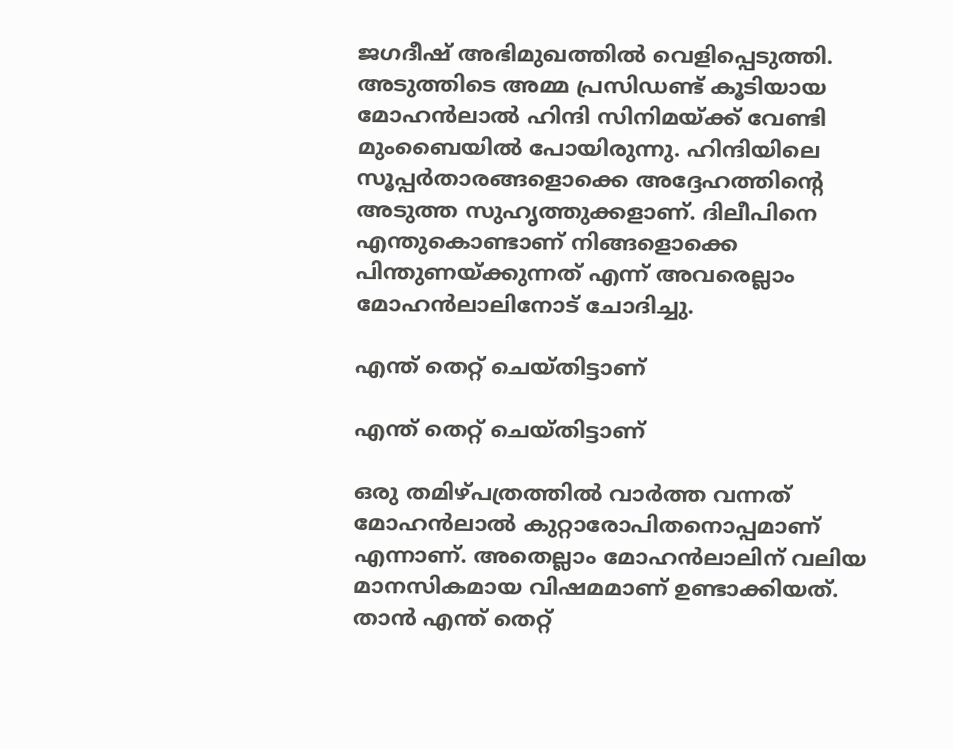ജഗദീഷ് അഭിമുഖത്തില്‍ വെളിപ്പെടുത്തി. അടുത്തിടെ അമ്മ പ്രസിഡണ്ട് കൂടിയായ മോഹന്‍ലാല്‍ ഹിന്ദി സിനിമയ്ക്ക് വേണ്ടി മുംബൈയില്‍ പോയിരുന്നു. ഹിന്ദിയിലെ സൂപ്പര്‍താരങ്ങളൊക്കെ അദ്ദേഹത്തിന്റെ അടുത്ത സുഹൃത്തുക്കളാണ്. ദിലീപിനെ എന്തുകൊണ്ടാണ് നിങ്ങളൊക്കെ പിന്തുണയ്ക്കുന്നത് എന്ന് അവരെല്ലാം മോഹന്‍ലാലിനോട് ചോദിച്ചു.

എന്ത് തെറ്റ് ചെയ്തിട്ടാണ്

എന്ത് തെറ്റ് ചെയ്തിട്ടാണ്

ഒരു തമിഴ്പത്രത്തില്‍ വാര്‍ത്ത വന്നത് മോഹന്‍ലാല്‍ കുറ്റാരോപിതനൊപ്പമാണ് എന്നാണ്. അതെല്ലാം മോഹന്‍ലാലിന് വലിയ മാനസികമായ വിഷമമാണ് ഉണ്ടാക്കിയത്. താന്‍ എന്ത് തെറ്റ്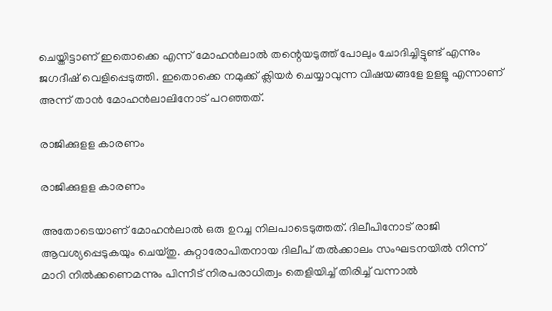ചെയ്തിട്ടാണ് ഇതൊക്കെ എന്ന് മോഹന്‍ലാല്‍ തന്റെയടുത്ത് പോലും ചോദിച്ചിട്ടുണ്ട് എന്നും ജഗദീഷ് വെളിപ്പെടുത്തി. ഇതൊക്കെ നമുക്ക് ക്ലിയര്‍ ചെയ്യാവുന്ന വിഷയങ്ങളേ ഉളളൂ എന്നാണ് അന്ന് താന്‍ മോഹന്‍ലാലിനോട് പറഞ്ഞത്.

രാജിക്കുളള കാരണം

രാജിക്കുളള കാരണം

അതോടെയാണ് മോഹന്‍ലാല്‍ ഒരു ഉറച്ച നിലപാടെടുത്തത്. ദിലീപിനോട് രാജി ആവശ്യപ്പെടുകയും ചെയ്തു. കുറ്റാരോപിതനായ ദിലീപ് തല്‍ക്കാലം സംഘടനയില്‍ നിന്ന് മാറി നില്‍ക്കണെമന്നും പിന്നീട് നിരപരാധിത്വം തെളിയിച്ച് തിരിച്ച് വന്നാല്‍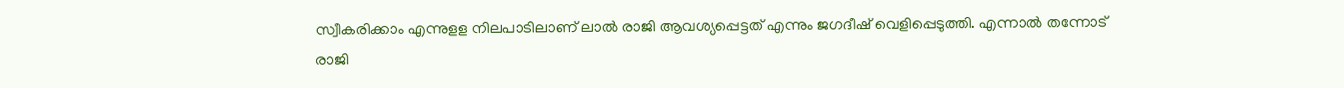സ്വീകരിക്കാം എന്നുളള നിലപാടിലാണ് ലാല്‍ രാജി ആവശ്യപ്പെട്ടത് എന്നും ജഗദീഷ് വെളിപ്പെടുത്തി. എന്നാല്‍ തന്നോട് രാജി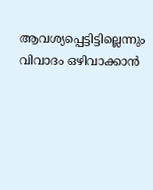ആവശ്യപ്പെട്ടിട്ടില്ലെന്നും വിവാദം ഒഴിവാക്കാന്‍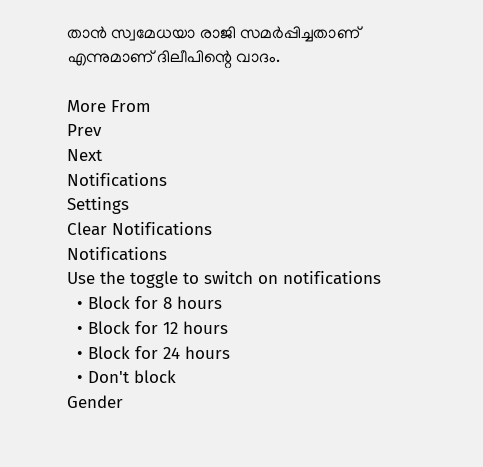താന്‍ സ്വമേധയാ രാജി സമര്‍പ്പിച്ചതാണ് എന്നുമാണ് ദിലീപിന്റെ വാദം.

More From
Prev
Next
Notifications
Settings
Clear Notifications
Notifications
Use the toggle to switch on notifications
  • Block for 8 hours
  • Block for 12 hours
  • Block for 24 hours
  • Don't block
Gender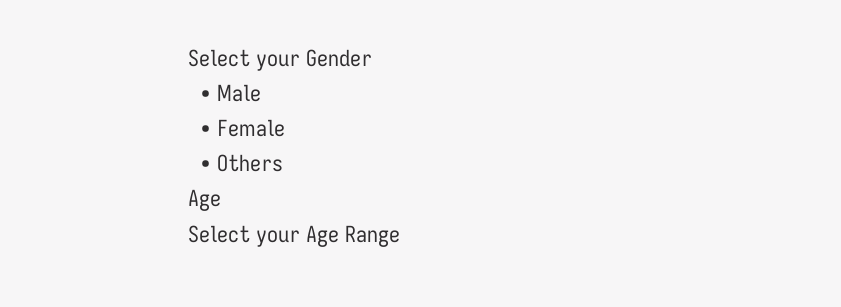Select your Gender
  • Male
  • Female
  • Others
Age
Select your Age Range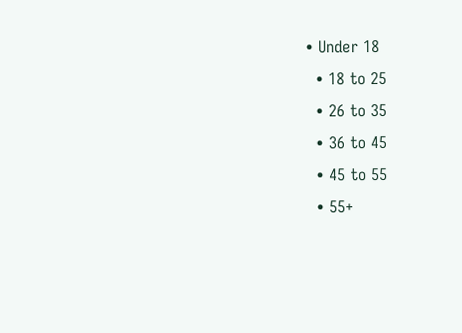• Under 18
  • 18 to 25
  • 26 to 35
  • 36 to 45
  • 45 to 55
  • 55+